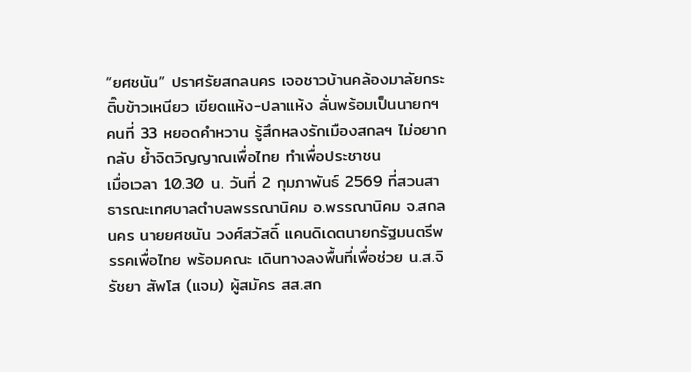“ยศชนัน” ปราศรัยสกลนคร เจอชาวบ้านคล้องมาลัยกระติ๊บข้าวเหนียว เขียดแห้ง-ปลาแห้ง ลั่นพร้อมเป็นนายกฯ คนที่ 33 หยอดคำหวาน รู้สึกหลงรักเมืองสกลฯ ไม่อยากกลับ ย้ำจิตวิญญาณเพื่อไทย ทำเพื่อประชาชน
เมื่อเวลา 10.30 น. วันที่ 2 กุมภาพันธ์ 2569 ที่สวนสาธารณะเทศบาลตำบลพรรณานิคม อ.พรรณานิคม จ.สกลนคร นายยศชนัน วงศ์สวัสดิ์ แคนดิเดตนายกรัฐมนตรีพรรคเพื่อไทย พร้อมคณะ เดินทางลงพื้นที่เพื่อช่วย น.ส.จิรัชยา สัพโส (แจม) ผู้สมัคร สส.สก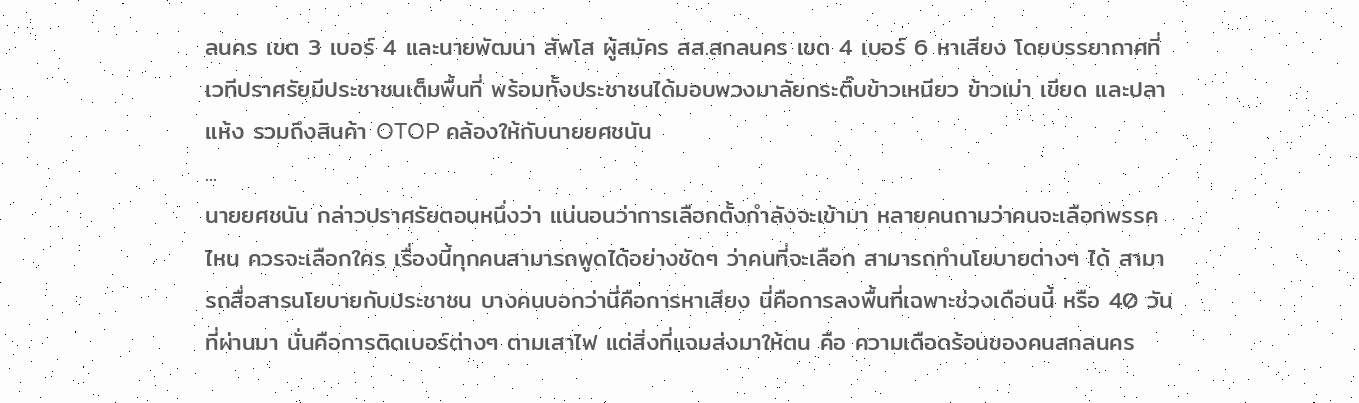ลนคร เขต 3 เบอร์ 4 และนายพัฒนา สัพโส ผู้สมัคร สส.สกลนคร เขต 4 เบอร์ 6 หาเสียง โดยบรรยากาศที่เวทีปราศรัยมีประชาชนเต็มพื้นที่ พร้อมทั้งประชาชนได้มอบพวงมาลัยกระติ๊บข้าวเหนียว ข้าวเม่า เขียด และปลาแห้ง รวมถึงสินค้า OTOP คล้องให้กับนายยศชนัน
...
นายยศชนัน กล่าวปราศรัยตอนหนึ่งว่า แน่นอนว่าการเลือกตั้งกำลังจะเข้ามา หลายคนถามว่าคนจะเลือกพรรคไหน ควรจะเลือกใคร เรื่องนี้ทุกคนสามารถพูดได้อย่างชัดๆ ว่าคนที่จะเลือก สามารถทำนโยบายต่างๆ ได้ สามารถสื่อสารนโยบายกับประชาชน บางคนบอกว่านี่คือการหาเสียง นี่คือการลงพื้นที่เฉพาะช่วงเดือนนี้ หรือ 40 วันที่ผ่านมา นั่นคือการติดเบอร์ต่างๆ ตามเสาไฟ แต่สิ่งที่แจมส่งมาให้ตน คือ ความเดือดร้อนของคนสกลนคร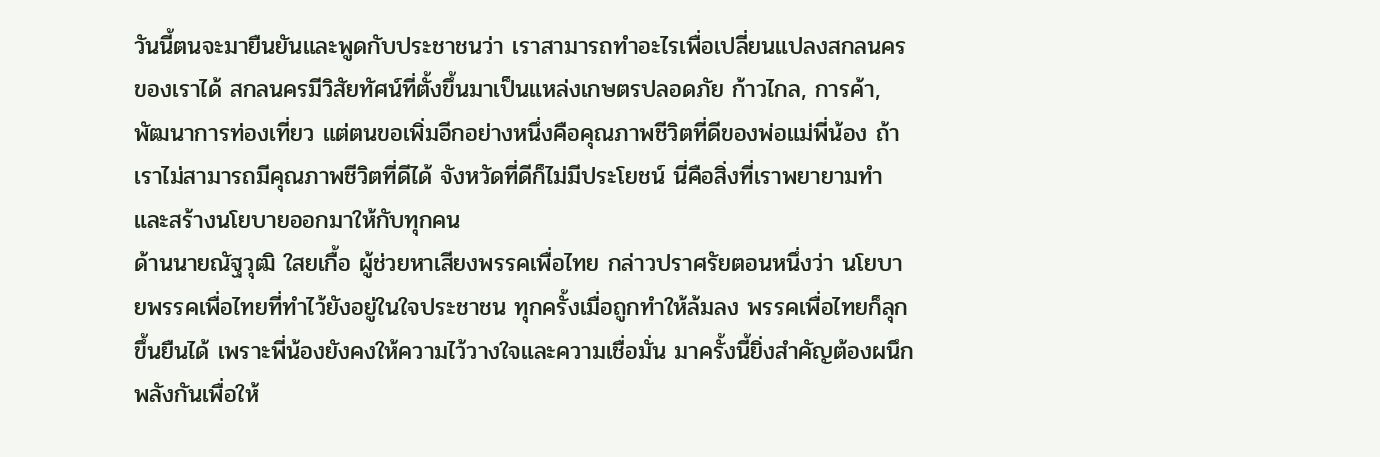วันนี้ตนจะมายืนยันและพูดกับประชาชนว่า เราสามารถทำอะไรเพื่อเปลี่ยนแปลงสกลนครของเราได้ สกลนครมีวิสัยทัศน์ที่ตั้งขึ้นมาเป็นแหล่งเกษตรปลอดภัย ก้าวไกล, การค้า, พัฒนาการท่องเที่ยว แต่ตนขอเพิ่มอีกอย่างหนึ่งคือคุณภาพชีวิตที่ดีของพ่อแม่พี่น้อง ถ้าเราไม่สามารถมีคุณภาพชีวิตที่ดีได้ จังหวัดที่ดีก็ไม่มีประโยชน์ นี่คือสิ่งที่เราพยายามทำและสร้างนโยบายออกมาให้กับทุกคน
ด้านนายณัฐวุฒิ ใสยเกื้อ ผู้ช่วยหาเสียงพรรคเพื่อไทย กล่าวปราศรัยตอนหนึ่งว่า นโยบายพรรคเพื่อไทยที่ทำไว้ยังอยู่ในใจประชาชน ทุกครั้งเมื่อถูกทำให้ล้มลง พรรคเพื่อไทยก็ลุกขึ้นยืนได้ เพราะพี่น้องยังคงให้ความไว้วางใจและความเชื่อมั่น มาครั้งนี้ยิ่งสำคัญต้องผนึกพลังกันเพื่อให้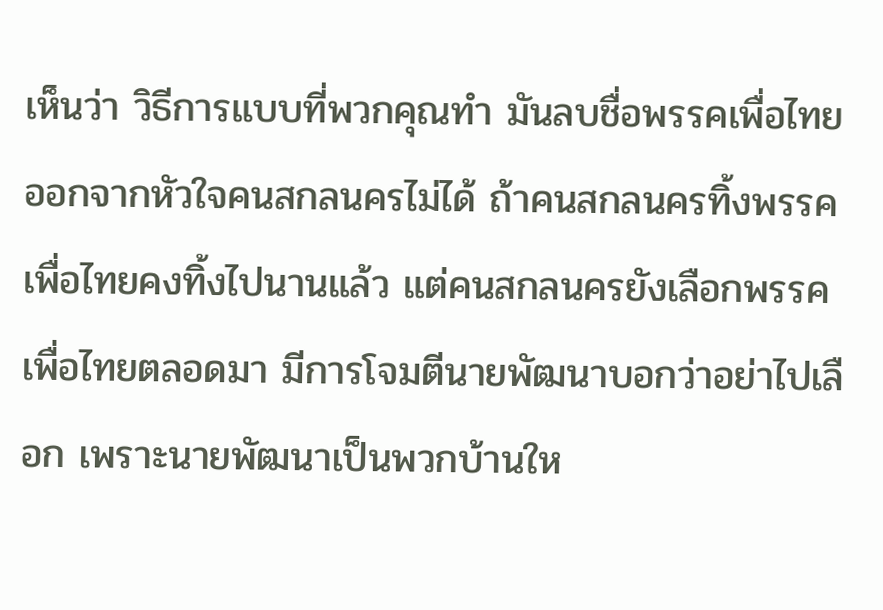เห็นว่า วิธีการแบบที่พวกคุณทำ มันลบชื่อพรรคเพื่อไทยออกจากหัวใจคนสกลนครไม่ได้ ถ้าคนสกลนครทิ้งพรรคเพื่อไทยคงทิ้งไปนานแล้ว แต่คนสกลนครยังเลือกพรรคเพื่อไทยตลอดมา มีการโจมตีนายพัฒนาบอกว่าอย่าไปเลือก เพราะนายพัฒนาเป็นพวกบ้านให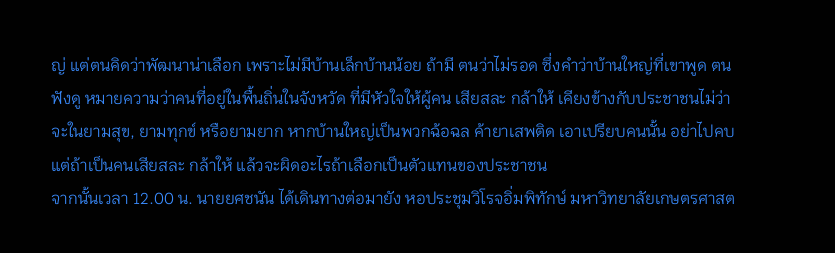ญ่ แต่ตนคิดว่าพัฒนาน่าเลือก เพราะไม่มีบ้านเล็กบ้านน้อย ถ้ามี ตนว่าไม่รอด ซึ่งคำว่าบ้านใหญ่ที่เขาพูด ตนฟังดู หมายความว่าคนที่อยู่ในพื้นถิ่นในจังหวัด ที่มีหัวใจให้ผู้คน เสียสละ กล้าให้ เคียงข้างกับประชาชนไม่ว่าจะในยามสุข, ยามทุกข์ หรือยามยาก หากบ้านใหญ่เป็นพวกฉ้อฉล ค้ายาเสพติด เอาเปรียบคนนั้น อย่าไปคบ แต่ถ้าเป็นคนเสียสละ กล้าให้ แล้วจะผิดอะไรถ้าเลือกเป็นตัวแทนของประชาชน
จากนั้นเวลา 12.00 น. นายยศชนัน ได้เดินทางต่อมายัง หอประชุมวิโรจอิ่มพิทักษ์ มหาวิทยาลัยเกษตรศาสต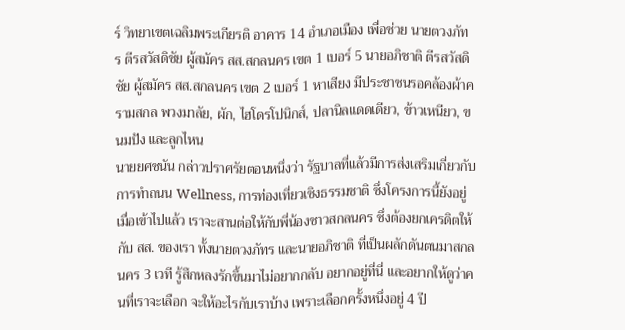ร์ วิทยาเขตเฉลิมพระเกียรติ อาคาร 14 อำเภอเมือง เพื่อช่วย นายตวงภัทร ตีรสวัสดิชัย ผู้สมัคร สส.สกลนคร เขต 1 เบอร์ 5 นายอภิชาติ ตีรสวัสดิชัย ผู้สมัคร สส.สกลนคร เขต 2 เบอร์ 1 หาเสียง มีประชาชนรอคล้องผ้าครามสกล พวงมาลัย, ผัก, ไฮโดรโปนิกส์, ปลานิลแดดเดียว, ข้าวเหนียว, ขนมปัง และลูกไหน
นายยศชนัน กล่าวปราศรัยตอนหนึ่งว่า รัฐบาลที่แล้วมีการส่งเสริมเกี่ยวกับการทำถนน Wellness, การท่องเที่ยวเชิงธรรมชาติ ซึ่งโครงการนี้ยังอยู่ เมื่อเข้าไปแล้ว เราจะสานต่อให้กับพี่น้องชาวสกลนคร ซึ่งต้องยกเครดิตให้กับ สส. ของเรา ทั้งนายตวงภัทร และนายอภิชาติ ที่เป็นผลักดันตนมาสกลนคร 3 เวที รู้สึกหลงรักขึ้นมาไม่อยากกลับ อยากอยู่ที่นี่ และอยากให้ดูว่าคนที่เราจะเลือก จะให้อะไรกับเราบ้าง เพราะเลือกครั้งหนึ่งอยู่ 4 ปี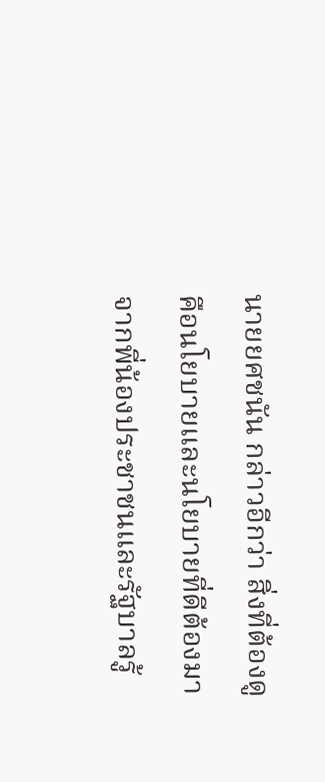นายยศชนัน กล่าวอีกว่า สิ่งที่ต้องดูคือนโยบายและนโยบายที่ดีต้องมาจากพี่น้องประชาชนและรัฐบาลรู้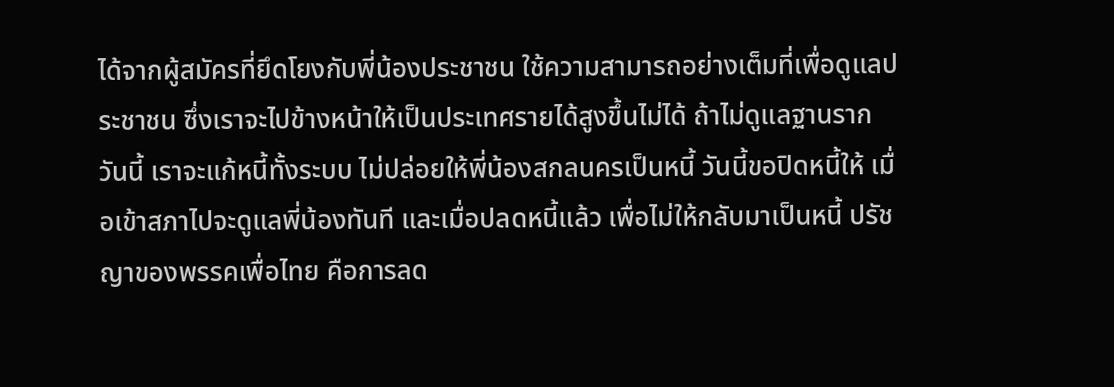ได้จากผู้สมัครที่ยึดโยงกับพี่น้องประชาชน ใช้ความสามารถอย่างเต็มที่เพื่อดูแลประชาชน ซึ่งเราจะไปข้างหน้าให้เป็นประเทศรายได้สูงขึ้นไม่ได้ ถ้าไม่ดูแลฐานราก วันนี้ เราจะแก้หนี้ทั้งระบบ ไม่ปล่อยให้พี่น้องสกลนครเป็นหนี้ วันนี้ขอปิดหนี้ให้ เมื่อเข้าสภาไปจะดูแลพี่น้องทันที และเมื่อปลดหนี้แล้ว เพื่อไม่ให้กลับมาเป็นหนี้ ปรัชญาของพรรคเพื่อไทย คือการลด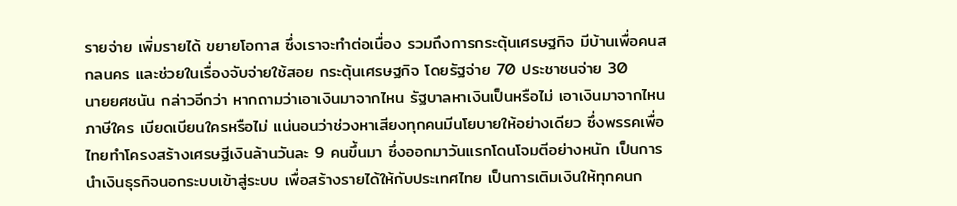รายจ่าย เพิ่มรายได้ ขยายโอกาส ซึ่งเราจะทำต่อเนื่อง รวมถึงการกระตุ้นเศรษฐกิจ มีบ้านเพื่อคนสกลนคร และช่วยในเรื่องจับจ่ายใช้สอย กระตุ้นเศรษฐกิจ โดยรัฐจ่าย 70 ประชาชนจ่าย 30
นายยศชนัน กล่าวอีกว่า หากถามว่าเอาเงินมาจากไหน รัฐบาลหาเงินเป็นหรือไม่ เอาเงินมาจากไหน ภาษีใคร เบียดเบียนใครหรือไม่ แน่นอนว่าช่วงหาเสียงทุกคนมีนโยบายให้อย่างเดียว ซึ่งพรรคเพื่อไทยทำโครงสร้างเศรษฐีเงินล้านวันละ 9 คนขึ้นมา ซึ่งออกมาวันแรกโดนโจมตีอย่างหนัก เป็นการนำเงินธุรกิจนอกระบบเข้าสู่ระบบ เพื่อสร้างรายได้ให้กับประเทศไทย เป็นการเติมเงินให้ทุกคนก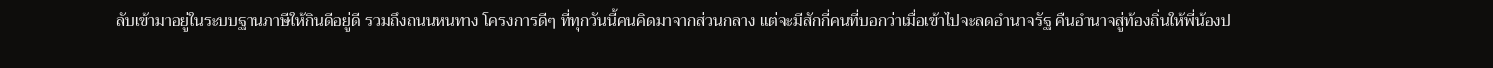ลับเข้ามาอยู่ในระบบฐานภาษีให้กินดีอยู่ดี รวมถึงถนนหนทาง โครงการดีๆ ที่ทุกวันนี้คนคิดมาจากส่วนกลาง แต่จะมีสักกี่คนที่บอกว่าเมื่อเข้าไปจะลดอำนาจรัฐ คืนอำนาจสู่ท้องถิ่นให้พี่น้องป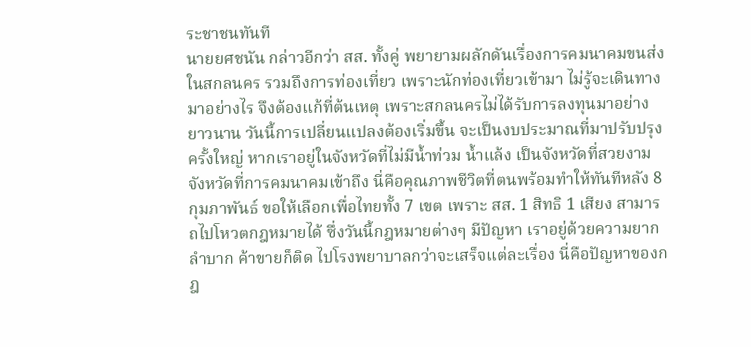ระชาชนทันที
นายยศชนัน กล่าวอีกว่า สส. ทั้งคู่ พยายามผลักดันเรื่องการคมนาคมขนส่งในสกลนคร รวมถึงการท่องเที่ยว เพราะนักท่องเที่ยวเข้ามา ไม่รู้จะเดินทางมาอย่างไร จึงต้องแก้ที่ต้นเหตุ เพราะสกลนครไม่ได้รับการลงทุนมาอย่างยาวนาน วันนี้การเปลี่ยนแปลงต้องเริ่มขึ้น จะเป็นงบประมาณที่มาปรับปรุงครั้งใหญ่ หากเราอยู่ในจังหวัดที่ไม่มีน้ำท่วม น้ำแล้ง เป็นจังหวัดที่สวยงาม จังหวัดที่การคมนาคมเข้าถึง นี่คือคุณภาพชีวิตที่ตนพร้อมทำให้ทันทีหลัง 8 กุมภาพันธ์ ขอให้เลือกเพื่อไทยทั้ง 7 เขต เพราะ สส. 1 สิทธิ 1 เสียง สามารถไปโหวตกฎหมายได้ ซึ่งวันนี้กฎหมายต่างๆ มีปัญหา เราอยู่ด้วยความยากลำบาก ค้าขายก็ติด ไปโรงพยาบาลกว่าจะเสร็จแต่ละเรื่อง นี่คือปัญหาของกฎ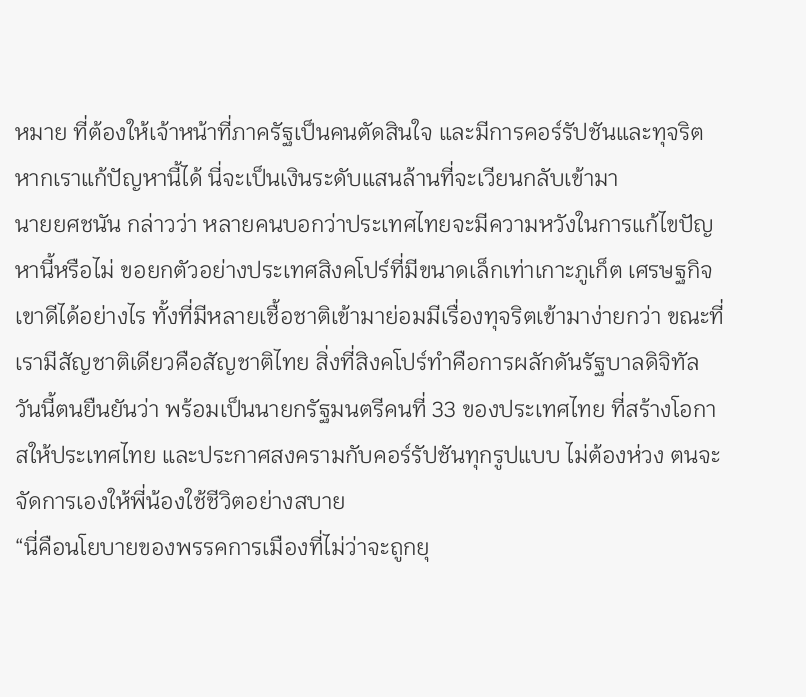หมาย ที่ต้องให้เจ้าหน้าที่ภาครัฐเป็นคนตัดสินใจ และมีการคอร์รัปชันและทุจริต หากเราแก้ปัญหานี้ได้ นี่จะเป็นเงินระดับแสนล้านที่จะเวียนกลับเข้ามา
นายยศชนัน กล่าวว่า หลายคนบอกว่าประเทศไทยจะมีความหวังในการแก้ไขปัญหานี้หรือไม่ ขอยกตัวอย่างประเทศสิงคโปร์ที่มีขนาดเล็กเท่าเกาะภูเก็ต เศรษฐกิจเขาดีได้อย่างไร ทั้งที่มีหลายเชื้อชาติเข้ามาย่อมมีเรื่องทุจริตเข้ามาง่ายกว่า ขณะที่เรามีสัญชาติเดียวคือสัญชาติไทย สิ่งที่สิงคโปร์ทำคือการผลักดันรัฐบาลดิจิทัล วันนี้ตนยืนยันว่า พร้อมเป็นนายกรัฐมนตรีคนที่ 33 ของประเทศไทย ที่สร้างโอกาสให้ประเทศไทย และประกาศสงครามกับคอร์รัปชันทุกรูปแบบ ไม่ต้องห่วง ตนจะจัดการเองให้พี่น้องใช้ชีวิตอย่างสบาย
“นี่คือนโยบายของพรรคการเมืองที่ไม่ว่าจะถูกยุ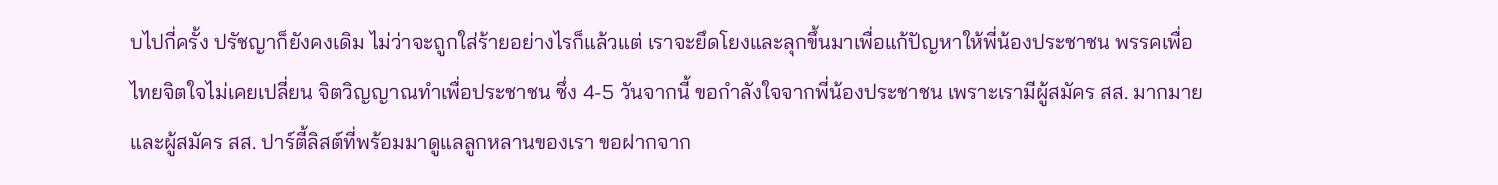บไปกี่ครั้ง ปรัชญาก็ยังคงเดิม ไม่ว่าจะถูกใส่ร้ายอย่างไรก็แล้วแต่ เราจะยึดโยงและลุกขึ้นมาเพื่อแก้ปัญหาให้พี่น้องประชาชน พรรคเพื่อไทยจิตใจไม่เคยเปลี่ยน จิตวิญญาณทำเพื่อประชาชน ซึ่ง 4-5 วันจากนี้ ขอกำลังใจจากพี่น้องประชาชน เพราะเรามีผู้สมัคร สส. มากมาย และผู้สมัคร สส. ปาร์ตี้ลิสต์ที่พร้อมมาดูแลลูกหลานของเรา ขอฝากจาก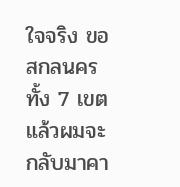ใจจริง ขอสกลนครทั้ง 7 เขต แล้วผมจะกลับมาคา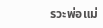รวะพ่อแม่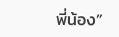พี่น้อง”